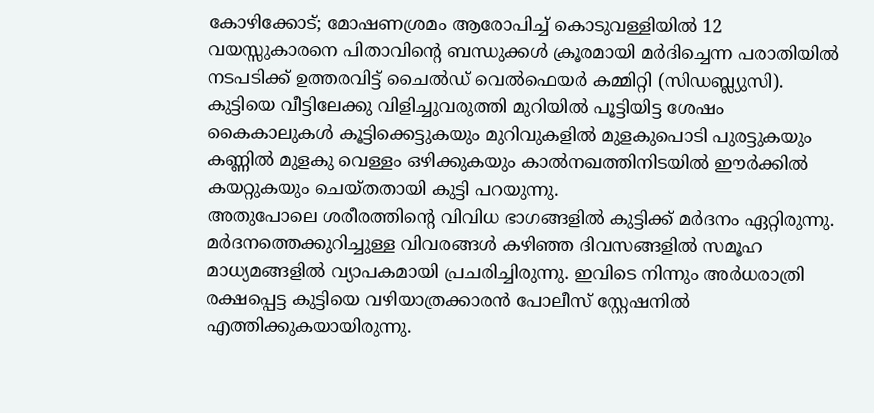കോഴിക്കോട്; മോഷണശ്രമം ആരോപിച്ച് കൊടുവള്ളിയിൽ 12 വയസ്സുകാരനെ പിതാവിന്റെ ബന്ധുക്കൾ ക്രൂരമായി മർദിച്ചെന്ന പരാതിയിൽ നടപടിക്ക് ഉത്തരവിട്ട് ചൈൽഡ് വെൽഫെയർ കമ്മിറ്റി (സിഡബ്ല്യുസി). കുട്ടിയെ വീട്ടിലേക്കു വിളിച്ചുവരുത്തി മുറിയിൽ പൂട്ടിയിട്ട ശേഷം കൈകാലുകൾ കൂട്ടിക്കെട്ടുകയും മുറിവുകളിൽ മുളകുപൊടി പുരട്ടുകയും കണ്ണിൽ മുളകു വെള്ളം ഒഴിക്കുകയും കാൽനഖത്തിനിടയിൽ ഈർക്കിൽ കയറ്റുകയും ചെയ്തതായി കുട്ടി പറയുന്നു.
അതുപോലെ ശരീരത്തിന്റെ വിവിധ ഭാഗങ്ങളിൽ കുട്ടിക്ക് മർദനം ഏറ്റിരുന്നു. മർദനത്തെക്കുറിച്ചുള്ള വിവരങ്ങൾ കഴിഞ്ഞ ദിവസങ്ങളിൽ സമൂഹ മാധ്യമങ്ങളിൽ വ്യാപകമായി പ്രചരിച്ചിരുന്നു. ഇവിടെ നിന്നും അർധരാത്രി രക്ഷപ്പെട്ട കുട്ടിയെ വഴിയാത്രക്കാരൻ പോലീസ് സ്റ്റേഷനിൽ എത്തിക്കുകയായിരുന്നു.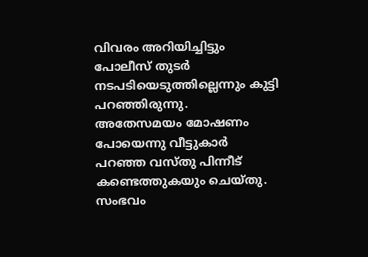വിവരം അറിയിച്ചിട്ടും പോലീസ് തുടർ നടപടിയെടുത്തില്ലെന്നും കുട്ടി പറഞ്ഞിരുന്നു.
അതേസമയം മോഷണം പോയെന്നു വീട്ടുകാർ പറഞ്ഞ വസ്തു പിന്നീട് കണ്ടെത്തുകയും ചെയ്തു. സംഭവം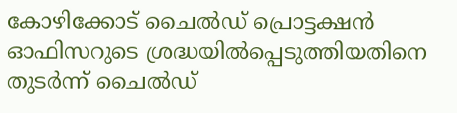കോഴിക്കോട് ചൈൽഡ് പ്രൊട്ടക്ഷൻ ഓഫിസറുടെ ശ്രദ്ധയിൽപ്പെടുത്തിയതിനെ തുടർന്ന് ചൈൽഡ്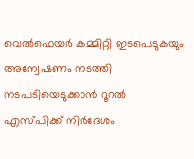വെൽഫെയർ കമ്മിറ്റി ഇടപെടുകയും അന്വേഷണം നടത്തി നടപടിയെടുക്കാൻ റൂറൽ എസ്പിക്ക് നിർദേശം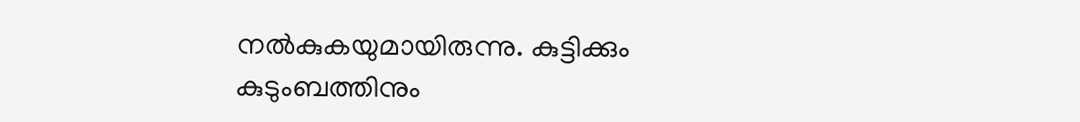നൽകുകയുമായിരുന്നു. കുട്ടിക്കും കുടുംബത്തിനും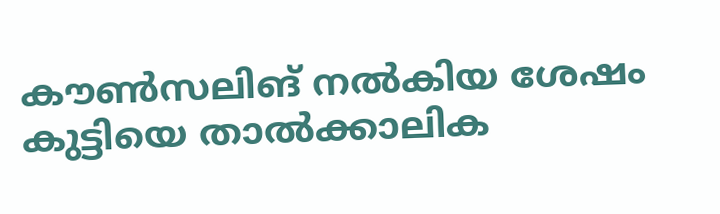കൗൺസലിങ് നൽകിയ ശേഷം കുട്ടിയെ താൽക്കാലിക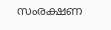സംരക്ഷണ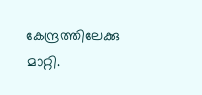കേന്ദ്രത്തിലേക്കു മാറ്റി.